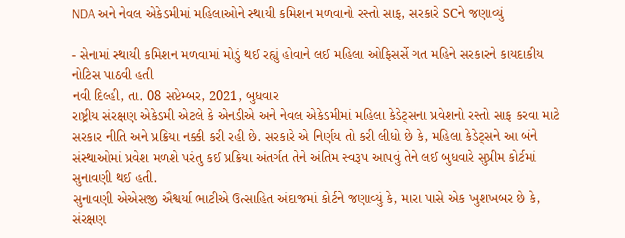NDA અને નેવલ એકેડમીમાં મહિલાઓને સ્થાયી કમિશન મળવાનો રસ્તો સાફ, સરકારે SCને જણાવ્યું

- સેનામાં સ્થાયી કમિશન મળવામાં મોડું થઈ રહ્યું હોવાને લઈ મહિલા ઓફિસર્સે ગત મહિને સરકારને કાયદાકીય નોટિસ પાઠવી હતી
નવી દિલ્હી, તા. 08 સપ્ટેમ્બર, 2021, બુધવાર
રાષ્ટ્રીય સંરક્ષણ એકેડમી એટલે કે એનડીએ અને નેવલ એકેડમીમાં મહિલા કેડેટ્સના પ્રવેશનો રસ્તો સાફ કરવા માટે સરકાર નીતિ અને પ્રક્રિયા નક્કી કરી રહી છે. સરકારે એ નિર્ણય તો કરી લીધો છે કે, મહિલા કેડેટ્સને આ બંને સંસ્થાઓમાં પ્રવેશ મળશે પરંતુ કઈ પ્રક્રિયા અંતર્ગત તેને અંતિમ સ્વરૂપ આપવું તેને લઈ બુધવારે સુપ્રીમ કોર્ટમાં સુનાવણી થઈ હતી.
સુનાવણી એએસજી ઐશ્વર્યા ભાટીએ ઉત્સાહિત અંદાજમાં કોર્ટને જણાવ્યું કે, મારા પાસે એક ખુશખબર છે કે, સંરક્ષણ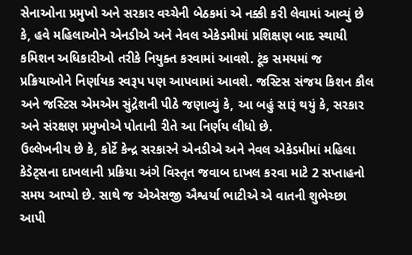સેનાઓના પ્રમુખો અને સરકાર વચ્ચેની બેઠકમાં એ નક્કી કરી લેવામાં આવ્યું છે કે, હવે મહિલાઓને એનડીએ અને નેવલ એકેડમીમાં પ્રશિક્ષણ બાદ સ્થાયી કમિશન અધિકારીઓ તરીકે નિયુક્ત કરવામાં આવશે. ટૂંક સમયમાં જ પ્રક્રિયાઓને નિર્ણાયક સ્વરૂપ પણ આપવામાં આવશે. જસ્ટિસ સંજય કિશન કૌલ અને જસ્ટિસ એમએમ સુંદ્રેશની પીઠે જણાવ્યું કે, આ બહું સારૂં થયું કે, સરકાર અને સંરક્ષણ પ્રમુખોએ પોતાની રીતે આ નિર્ણય લીધો છે.
ઉલ્લેખનીય છે કે, કોર્ટે કેન્દ્ર સરકારને એનડીએ અને નેવલ એકેડમીમાં મહિલા કેડેટ્સના દાખલાની પ્રક્રિયા અંગે વિસ્તૃત જવાબ દાખલ કરવા માટે 2 સપ્તાહનો સમય આપ્યો છે. સાથે જ એએસજી ઐશ્વર્યા ભાટીએ એ વાતની શુભેચ્છા આપી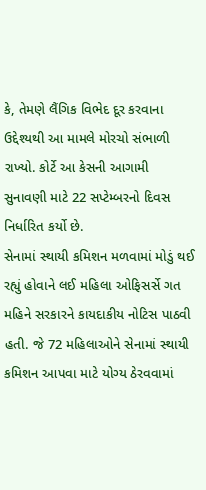કે, તેમણે લૈંગિક વિભેદ દૂર કરવાના ઉદ્દેશ્યથી આ મામલે મોરચો સંભાળી રાખ્યો. કોર્ટે આ કેસની આગામી સુનાવણી માટે 22 સપ્ટેમ્બરનો દિવસ નિર્ધારિત કર્યો છે.
સેનામાં સ્થાયી કમિશન મળવામાં મોડું થઈ રહ્યું હોવાને લઈ મહિલા ઓફિસર્સે ગત મહિને સરકારને કાયદાકીય નોટિસ પાઠવી હતી. જે 72 મહિલાઓને સેનામાં સ્થાયી કમિશન આપવા માટે યોગ્ય ઠેરવવામાં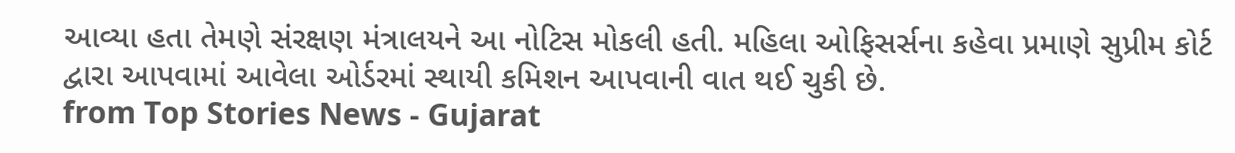આવ્યા હતા તેમણે સંરક્ષણ મંત્રાલયને આ નોટિસ મોકલી હતી. મહિલા ઓફિસર્સના કહેવા પ્રમાણે સુપ્રીમ કોર્ટ દ્વારા આપવામાં આવેલા ઓર્ડરમાં સ્થાયી કમિશન આપવાની વાત થઈ ચુકી છે.
from Top Stories News - Gujarat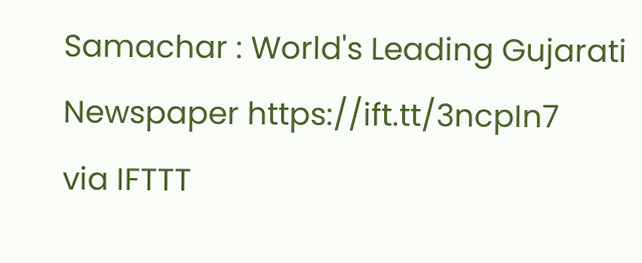Samachar : World's Leading Gujarati Newspaper https://ift.tt/3ncpIn7
via IFTTT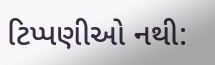ટિપ્પણીઓ નથી: